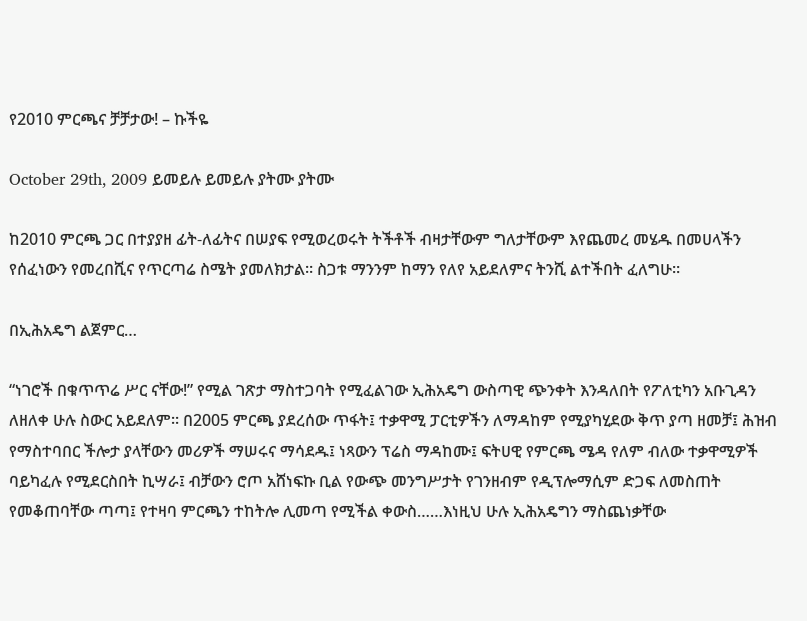የ2010 ምርጫና ቻቻታው! – ኩችዬ

October 29th, 2009 ይመይሉ ይመይሉ ያትሙ ያትሙ

ከ2010 ምርጫ ጋር በተያያዘ ፊት-ለፊትና በሠያፍ የሚወረወሩት ትችቶች ብዛታቸውም ግለታቸውም እየጨመረ መሄዱ በመሀላችን የሰፈነውን የመረበሺና የጥርጣሬ ስሜት ያመለክታል። ስጋቱ ማንንም ከማን የለየ አይደለምና ትንሺ ልተችበት ፈለግሁ።

በኢሕአዴግ ልጀምር…

“ነገሮች በቁጥጥሬ ሥር ናቸው!” የሚል ገጽታ ማስተጋባት የሚፈልገው ኢሕአዴግ ውስጣዊ ጭንቀት እንዳለበት የፖለቲካን አቡጊዳን ለዘለቀ ሁሉ ስውር አይደለም። በ2005 ምርጫ ያደረሰው ጥፋት፤ ተቃዋሚ ፓርቲዎችን ለማዳከም የሚያካሂደው ቅጥ ያጣ ዘመቻ፤ ሕዝብ የማስተባበር ችሎታ ያላቸውን መሪዎች ማሠሩና ማሳደዱ፤ ነጻውን ፕሬስ ማዳከሙ፤ ፍትሀዊ የምርጫ ሜዳ የለም ብለው ተቃዋሚዎች ባይካፈሉ የሚደርስበት ኪሣራ፤ ብቻውን ሮጦ አሸነፍኩ ቢል የውጭ መንግሥታት የገንዘብም የዲፕሎማሲም ድጋፍ ለመስጠት የመቆጠባቸው ጣጣ፤ የተዛባ ምርጫን ተከትሎ ሊመጣ የሚችል ቀውስ……እነዚህ ሁሉ ኢሕአዴግን ማስጨነቃቸው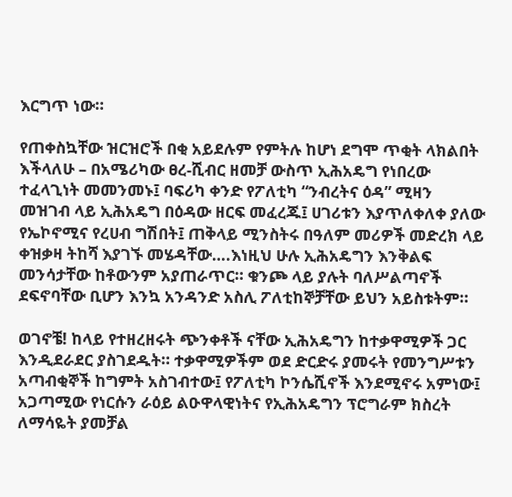እርግጥ ነው።

የጠቀስኳቸው ዝርዝሮች በቂ አይደሉም የምትሉ ከሆነ ደግሞ ጥቂት ላክልበት እችላለሁ – በአሜሪካው ፀረ-ሺብር ዘመቻ ውስጥ ኢሕአዴግ የነበረው ተፈላጊነት መመንመኑ፤ ባፍሪካ ቀንድ የፖለቲካ “ንብረትና ዕዳ” ሚዛን መዝገብ ላይ ኢሕአዴግ በዕዳው ዘርፍ መፈረጁ፤ ሀገሪቱን እያጥለቀለቀ ያለው የኤኮኖሚና የረሀብ ግሽበት፤ ጠቅላይ ሚንስትሩ በዓለም መሪዎች መድረክ ላይ ቀዝቃዛ ትከሻ እያገኙ መሄዳቸው….እነዚህ ሁሉ ኢሕአዴግን እንቅልፍ መንሳታቸው ከቶውንም አያጠራጥር። ቁንጮ ላይ ያሉት ባለሥልጣኖች ደፍኖባቸው ቢሆን እንኳ አንዳንድ አስሊ ፖለቲከኞቻቸው ይህን አይስቱትም።

ወገኖቼ! ከላይ የተዘረዘሩት ጭንቀቶች ናቸው ኢሕአዴግን ከተቃዋሚዎች ጋር እንዲደራደር ያስገደዱት። ተቃዋሚዎችም ወደ ድርድሩ ያመሩት የመንግሥቱን አጣብቂኞች ከግምት አስገብተው፤ የፖለቲካ ኮንሴሺኖች እንደሚኖሩ አምነው፤ አጋጣሚው የነርሱን ራዕይ ልዑዋላዊነትና የኢሕአዴግን ፕሮግራም ክስረት ለማሳዬት ያመቻል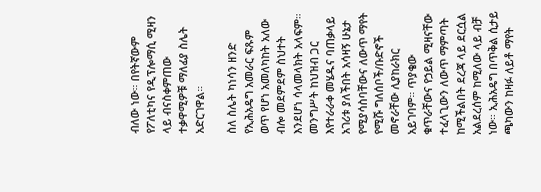ብለው ነው። በየትኛውም የፖለቲካና የዲፕሎማሲ ሚዛን ላይ ብናስቀምጠው ተቃዋሚዎቹ ማለፊያ ስሌት አድርገዋል።

ስለ ስሌት ካነሳን ዘንድ የኢሕአዴግ አመራር ፍጹም ወጥ የሆነ አመለካከት አለው ብሎ መደምደም ስህተት እንደሆነ ሳላመላክት አላፍም። መንግሥት ከህዝብ ጋር እየተራራቀ መሄዱና ባጠቃላይ አገሪቱ ያለችበት አሳዛኝ ሁኔታ የሚያሳስባቸውና ለውጥ ማየት የሚሹ ግለሰቦች/ቡድኖች መኖራቸው ሊያከራክር አይገባም። ጥያቄው ቁጥራቸውና የኃይል ሚዛናቸው ተፈላጊውን ለውጥ ማምጣት ከሚችልበት ደረጃ ላይ ደርሷል አልደረሰም ከሚለው ላይ ብቻ ነው። ኢሕአዴግ በጥቅል ሲታይ ጫካውን ከዛፉ ለይቶ ማየት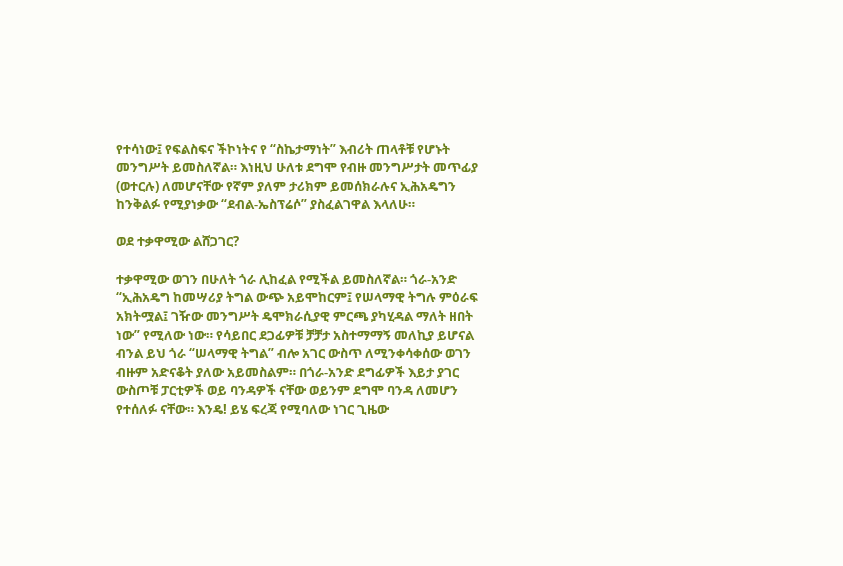የተሳነው፤ የፍልስፍና ችኮነትና የ “ስኬታማነት” እብሪት ጠላቶቹ የሆኑት መንግሥት ይመስለኛል። እነዚህ ሁለቱ ደግሞ የብዙ መንግሥታት መጥፊያ (ወተርሉ) ለመሆናቸው የኛም ያለም ታሪክም ይመሰክራሉና ኢሕአዴግን ከንቅልፉ የሚያነቃው “ደብል-ኤስፕሬሶ” ያስፈልገዋል እላለሁ።

ወደ ተቃዋሚው ልሸጋገር?

ተቃዋሚው ወገን በሁለት ጎራ ሊከፈል የሚችል ይመስለኛል። ጎራ-አንድ “ኢሕአዴግ ከመሣሪያ ትግል ውጭ አይሞከርም፤ የሠላማዊ ትግሉ ምዕራፍ አክትሟል፤ ገዥው መንግሥት ዴሞክራሲያዊ ምርጫ ያካሂዳል ማለት ዘበት ነው” የሚለው ነው። የሳይበር ደጋፊዎቹ ቻቻታ አስተማማኝ መለኪያ ይሆናል ብንል ይህ ጎራ “ሠላማዊ ትግል” ብሎ አገር ውስጥ ለሚንቀሳቀሰው ወገን ብዙም አድናቆት ያለው አይመስልም። በጎራ-አንድ ደግፊዎች እይታ ያገር ውስጦቹ ፓርቲዎች ወይ ባንዳዎች ናቸው ወይንም ደግሞ ባንዳ ለመሆን የተሰለፉ ናቸው። እንዴ! ይሄ ፍረጃ የሚባለው ነገር ጊዜው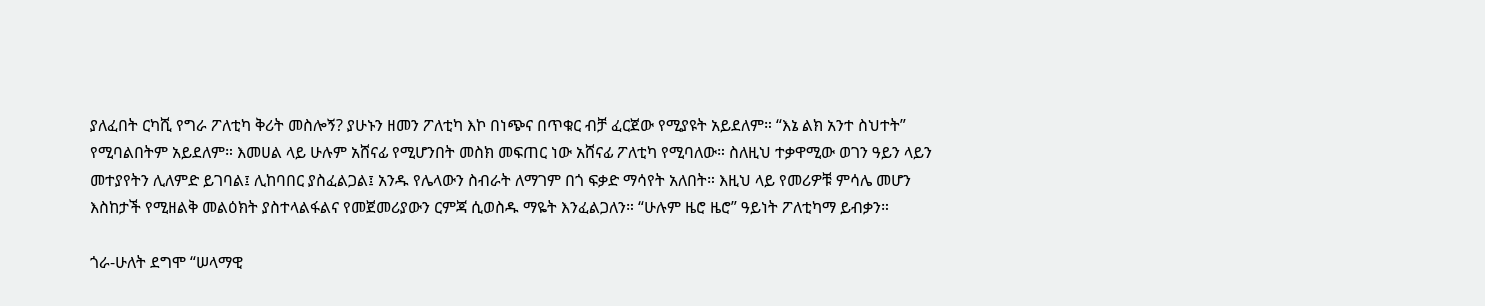ያለፈበት ርካሺ የግራ ፖለቲካ ቅሪት መስሎኝ? ያሁኑን ዘመን ፖለቲካ እኮ በነጭና በጥቁር ብቻ ፈርጀው የሚያዩት አይደለም። “እኔ ልክ አንተ ስህተት” የሚባልበትም አይደለም። እመሀል ላይ ሁሉም አሸናፊ የሚሆንበት መስክ መፍጠር ነው አሸናፊ ፖለቲካ የሚባለው። ስለዚህ ተቃዋሚው ወገን ዓይን ላይን መተያየትን ሊለምድ ይገባል፤ ሊከባበር ያስፈልጋል፤ አንዱ የሌላውን ስብራት ለማገም በጎ ፍቃድ ማሳየት አለበት። እዚህ ላይ የመሪዎቹ ምሳሌ መሆን እስከታች የሚዘልቅ መልዕክት ያስተላልፋልና የመጀመሪያውን ርምጃ ሲወስዱ ማዬት እንፈልጋለን። “ሁሉም ዜሮ ዜሮ” ዓይነት ፖለቲካማ ይብቃን።

ጎራ-ሁለት ደግሞ “ሠላማዊ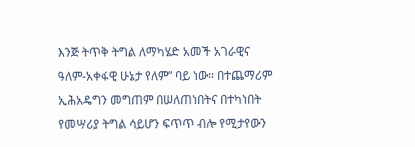እንጅ ትጥቅ ትግል ለማካሄድ አመች አገራዊና ዓለም-አቀፋዊ ሁኔታ የለም” ባይ ነው። በተጨማሪም ኢሕአዴግን መግጠም በሠለጠነበትና በተካነበት የመሣሪያ ትግል ሳይሆን ፍጥጥ ብሎ የሚታየውን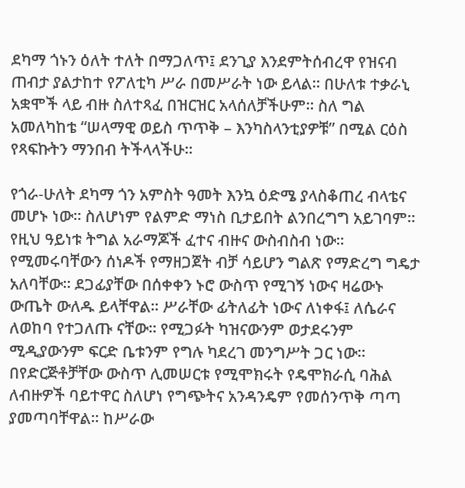ደካማ ጎኑን ዕለት ተለት በማጋለጥ፤ ደንጊያ እንደምትሰብረዋ የዝናብ ጠብታ ያልታከተ የፖለቲካ ሥራ በመሥራት ነው ይላል። በሁለቱ ተቃራኒ አቋሞች ላይ ብዙ ስለተጻፈ በዝርዝር አላሰለቻችሁም። ስለ ግል አመለካከቴ “ሠላማዊ ወይስ ጥጥቅ – እንካስላንቲያዎቹ” በሚል ርዕስ የጻፍኩትን ማንበብ ትችላላችሁ።

የጎራ-ሁለት ደካማ ጎን አምስት ዓመት እንኳ ዕድሜ ያላስቆጠረ ብላቴና መሆኑ ነው። ስለሆነም የልምድ ማነስ ቢታይበት ልንበረግግ አይገባም። የዚህ ዓይነቱ ትግል አራማጆች ፈተና ብዙና ውስብስብ ነው። የሚመሩባቸውን ሰነዶች የማዘጋጀት ብቻ ሳይሆን ግልጽ የማድረግ ግዴታ አለባቸው። ደጋፊያቸው በሰቀቀን ኑሮ ውስጥ የሚገኝ ነውና ዛሬውኑ ውጤት ውለዱ ይላቸዋል። ሥራቸው ፊትለፊት ነውና ለነቀፋ፤ ለሴራና ለወከባ የተጋለጡ ናቸው። የሚጋፉት ካዝናውንም ወታደሩንም ሚዲያውንም ፍርድ ቤቱንም የግሉ ካደረገ መንግሥት ጋር ነው። በየድርጅቶቻቸው ውስጥ ሊመሠርቱ የሚሞክሩት የዴሞክራሲ ባሕል ለብዙዎች ባይተዋር ስለሆነ የግጭትና አንዳንዴም የመሰንጥቅ ጣጣ ያመጣባቸዋል። ከሥራው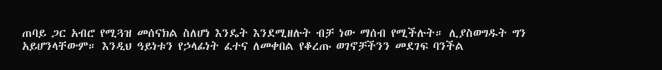ጠባይ ጋር አብሮ የሚጓዝ መሰናክል ስለሆነ እንዴት እንደሚዘሉት ብቻ ነው ማሰብ የሚችሉት። ሊያስወግዱት ግን አይሆንላቸውም። እንዲህ ዓይነቱን የኃላፊነት ፈተና ለመቀበል የቆረጡ ወገኖቻችንን መደገፍ ባንችል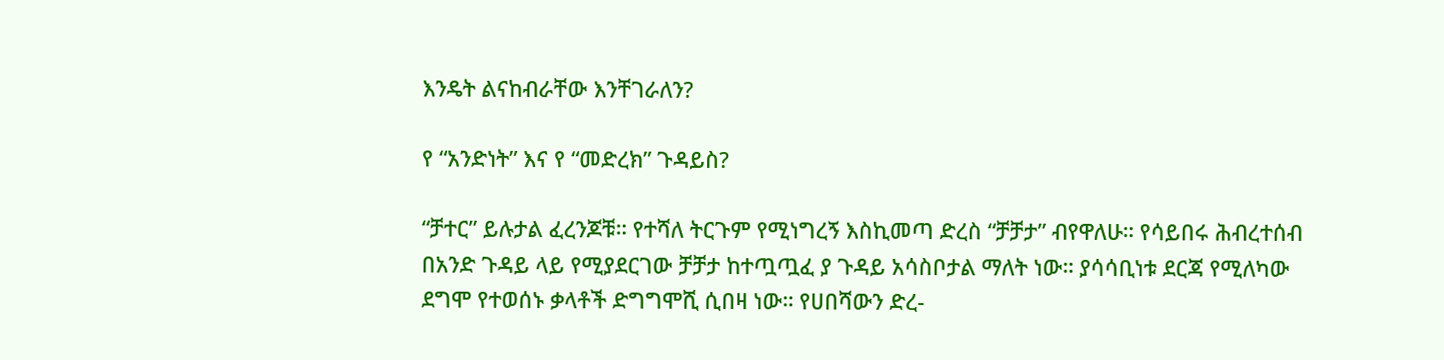እንዴት ልናከብራቸው እንቸገራለን?

የ “አንድነት” እና የ “መድረክ” ጉዳይስ?

“ቻተር” ይሉታል ፈረንጆቹ። የተሻለ ትርጉም የሚነግረኝ እስኪመጣ ድረስ “ቻቻታ” ብየዋለሁ። የሳይበሩ ሕብረተሰብ በአንድ ጉዳይ ላይ የሚያደርገው ቻቻታ ከተጧጧፈ ያ ጉዳይ አሳስቦታል ማለት ነው። ያሳሳቢነቱ ደርጃ የሚለካው ደግሞ የተወሰኑ ቃላቶች ድግግሞሺ ሲበዛ ነው። የሀበሻውን ድረ-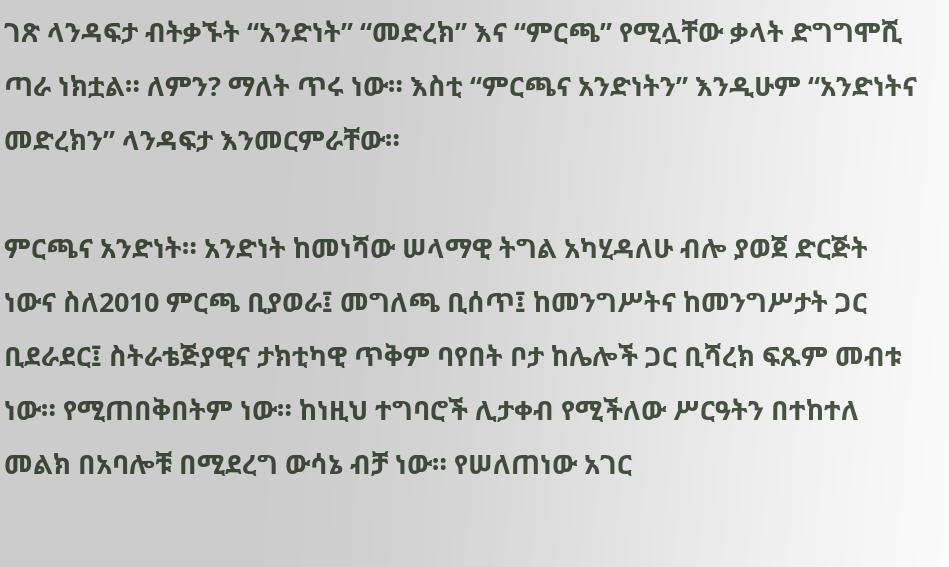ገጽ ላንዳፍታ ብትቃኙት “አንድነት” “መድረክ” እና “ምርጫ” የሚሏቸው ቃላት ድግግሞሺ ጣራ ነክቷል። ለምን? ማለት ጥሩ ነው። እስቲ “ምርጫና አንድነትን” እንዲሁም “አንድነትና መድረክን” ላንዳፍታ እንመርምራቸው።

ምርጫና አንድነት። አንድነት ከመነሻው ሠላማዊ ትግል አካሂዳለሁ ብሎ ያወጀ ድርጅት ነውና ስለ2010 ምርጫ ቢያወራ፤ መግለጫ ቢሰጥ፤ ከመንግሥትና ከመንግሥታት ጋር ቢደራደር፤ ስትራቴጅያዊና ታክቲካዊ ጥቅም ባየበት ቦታ ከሌሎች ጋር ቢሻረክ ፍጹም መብቱ ነው። የሚጠበቅበትም ነው። ከነዚህ ተግባሮች ሊታቀብ የሚችለው ሥርዓትን በተከተለ መልክ በአባሎቹ በሚደረግ ውሳኔ ብቻ ነው። የሠለጠነው አገር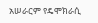አሠራርም የዴሞክራሲ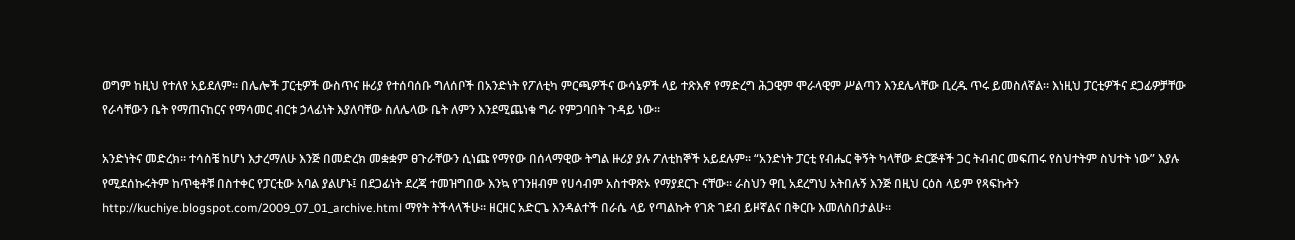ወግም ከዚህ የተለየ አይደለም። በሌሎች ፓርቲዎች ውስጥና ዙሪያ የተሰባሰቡ ግለሰቦች በአንድነት የፖለቲካ ምርጫዎችና ውሳኔዎች ላይ ተጽእኖ የማድረግ ሕጋዊም ሞራላዊም ሥልጣን እንደሌላቸው ቢረዱ ጥሩ ይመስለኛል። እነዚህ ፓርቲዎችና ደጋፊዎቻቸው የራሳቸውን ቤት የማጠናከርና የማሳመር ብርቱ ኃላፊነት እያለባቸው ስለሌላው ቤት ለምን እንደሚጨነቁ ግራ የምጋባበት ጉዳይ ነው።

አንድነትና መድረክ። ተሳስቼ ከሆነ እታረማለሁ እንጅ በመድረክ መቋቋም ፀጉራቸውን ሲነጩ የማየው በሰላማዊው ትግል ዙሪያ ያሉ ፖለቲከኞች አይደሉም። “አንድነት ፓርቲ የብሔር ቅኝት ካላቸው ድርጅቶች ጋር ትብብር መፍጠሩ የስህተትም ስህተት ነው” እያሉ የሚደሰኩሩትም ከጥቂቶቹ በስተቀር የፓርቲው አባል ያልሆኑ፤ በደጋፊነት ደረጃ ተመዝግበው እንኳ የገንዘብም የሀሳብም አስተዋጽኦ የማያደርጉ ናቸው። ራስህን ዋቢ አደረግህ አትበሉኝ እንጅ በዚህ ርዕስ ላይም የጻፍኩትን http://kuchiye.blogspot.com/2009_07_01_archive.html ማየት ትችላላችሁ። ዘርዘር አድርጌ እንዳልተች በራሴ ላይ የጣልኩት የገጽ ገደብ ይዞኛልና በቅርቡ እመለስበታልሁ።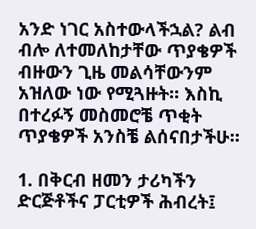አንድ ነገር አስተውላችኋል? ልብ ብሎ ለተመለከታቸው ጥያቄዎች ብዙውን ጊዜ መልሳቸውንም አዝለው ነው የሚጓዙት። እስኪ በተረፉኝ መስመሮቼ ጥቂት ጥያቄዎች አንስቼ ልሰናበታችሁ።

1. በቅርብ ዘመን ታሪካችን ድርጅቶችና ፓርቲዎች ሕብረት፤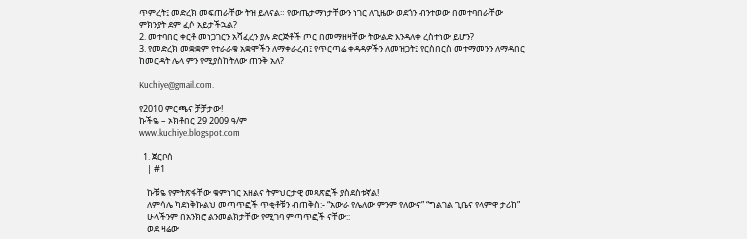ጥምረት፤ መድረክ መፍጠራቸው ትዝ ይለናል። የውጤታማነታቸውን ነገር ለጊዜው ወደጎን ብንተወው በመተባበራቸው ምክንያት ደም ፈሶ አይታችኋል?
2. መተባበር ቀርቶ መነጋገርን አሻፈረን ያሉ ድርጅቶች ጦር በመማዘዛቸው ትውልድ እንዳለቀ ረስተነው ይሆን?
3. የመድረክ መቋቋም የተራራቁ አቋሞችን ለማቀራረብ፤ የጥርጣሬ ቀዳዳዎችን ለመዝጋት፤ የርስበርስ መተማመንን ለማዳበር ከመርዳት ሌላ ምን የሚያስከትለው ጠንቅ አለ?

Kuchiye@gmail.com.

የ2010 ምርጫና ቻቻታው!
ኩችዬ – ኦክቶበር 29 2009 ዓ/ም
www.kuchiye.blogspot.com

  1. ጀርቦሰ
    | #1

    ኩቹዬ የምትጽፋቸው ቁምነገር አዘልና ትምህርታዊ መጻጽፎች ያስደስቱኛል!
    ለምሳሌ ካደነቅኩልህ መጣጥፎች ጥቂቶቹን ብጠቅስ:- “አውራ የሌለው ምንም የለውና” “ግልገል ጊቤና የላምዋ ታሪከ”
    ሁላችንም በአንክሮ ልንመልክታቸው የሚገባ ምጣጥፎች ናቸው::
    ወደ ዛሬው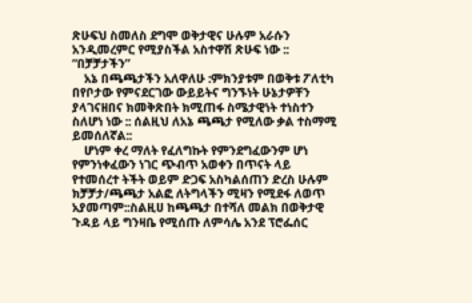ጽሁፍህ ስመለስ ደግሞ ወቅታዊና ሁሉም አራሱን አንዲመረምር የሚያስችል አስተዋሽ ጽሁፍ ነው :: “በቻቻታችን”
    አኔ በጫጫታችን አለዋለሁ :ምክንያቱም በወቅቱ ፖለቲካ በየቦታው የምናደርገው ውይይትና ግንኙነት ሁኔታዎቸን ያላገናዘበና ክመቅጽበት ክሚጠፋ ስሜታዊነት ተነስተን ስለሆነ ነው :: ሰልዚህ ለአኔ ጫጫታ የሚለው ቃል ተስማሚ ይመሰለኛል::
    ሆነም ቀረ ማለት የፈለግኩት የምንደግፈውንም ሆነ የምንነቀፈውን ነገር ጭብጥ አወቀን በጥናት ላይ የተመሰረተ ትችት ወይም ድጋፍ አስካልሰጠን ድረስ ሁሉም ክቻቻታ/ጫጫታ አልፎ ለትግላችን ሚዛን የሚደፋ ለወጥ አያመጣም::ስልዚሀ ከጫጫታ በተሻለ መልክ በወቅታዊ ጉዳይ ላይ ግንዛቤ የሚሰጡ ለምሳሌ አንደ ፕሮፌሰር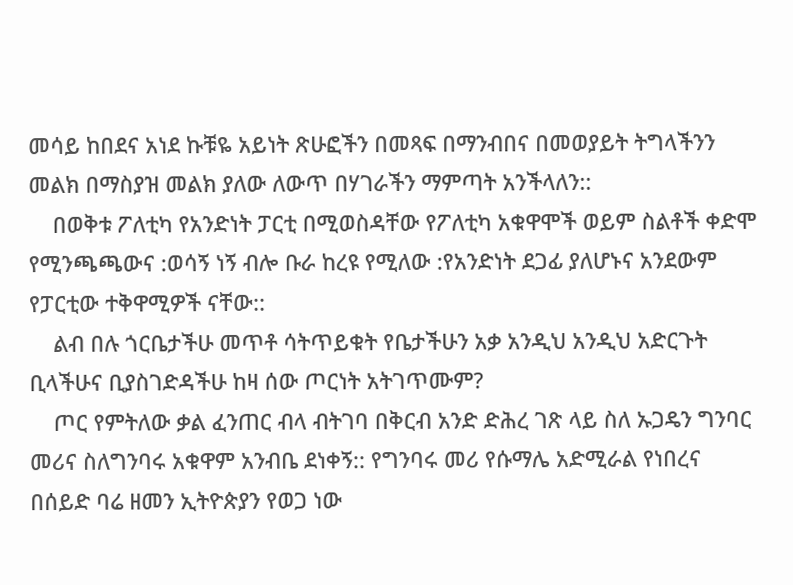መሳይ ከበደና አነደ ኩቹዬ አይነት ጽሁፎችን በመጻፍ በማንብበና በመወያይት ትግላችንን መልክ በማስያዝ መልክ ያለው ለውጥ በሃገራችን ማምጣት አንችላለን::
    በወቅቱ ፖለቲካ የአንድነት ፓርቲ በሚወስዳቸው የፖለቲካ አቁዋሞች ወይም ስልቶች ቀድሞ የሚንጫጫውና :ወሳኝ ነኝ ብሎ ቡራ ከረዩ የሚለው :የአንድነት ደጋፊ ያለሆኑና አንደውም የፓርቲው ተቅዋሚዎች ናቸው::
    ልብ በሉ ጎርቤታችሁ መጥቶ ሳትጥይቁት የቤታችሁን አቃ አንዲህ አንዲህ አድርጉት ቢላችሁና ቢያስገድዳችሁ ከዛ ሰው ጦርነት አትገጥሙም?
    ጦር የምትለው ቃል ፈንጠር ብላ ብትገባ በቅርብ አንድ ድሕረ ገጽ ላይ ስለ ኡጋዴን ግንባር መሪና ስለግንባሩ አቁዋም አንብቤ ደነቀኝ:: የግንባሩ መሪ የሱማሌ አድሚራል የነበረና በሰይድ ባሬ ዘመን ኢትዮጵያን የወጋ ነው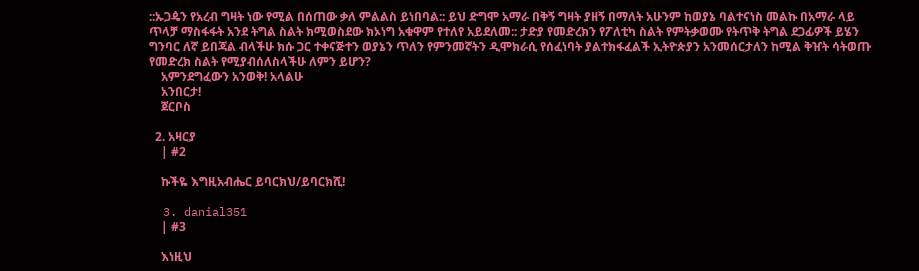::ኡጋዼን የአረብ ግዛት ነው የሚል በሰጠው ቃለ ምልልስ ይነበባል:: ይህ ድግሞ አማራ በቅኝ ግዛት ያዘኝ በማለት አሁንም ከወያኔ ባልተናነስ መልኩ በአማራ ላይ ጥላቻ ማስፋፋት አንደ ትግል ስልት ክሚወስደው ክኦነግ አቁዋም የተለየ አይደለመ:: ታድያ የመድረክን የፖለቲካ ስልት የምትቃወሙ የትጥቅ ትግል ደጋፊዎች ይሄን ግንባር ለኛ ይበጃል ብላችሁ ክሱ ጋር ተቀናጅተን ወያኔን ጥለን የምንመኛትን ዲሞክራሲ የሰፈነባት ያልተክፋፈልች ኢትዮጵያን አንመሰርታለን ከሚል ቅዠት ሳትወጡ የመድረክ ስልት የሚያብሰለስላችሁ ለምን ይሆን?
    አምንደግፈውን አንወቅ! አላልሁ
    አንበርታ!
    ጀርቦስ

  2. አዛርያ
    | #2

    ኩችዬ እግዚአብሔር ይባርክህ/ይባርክሺ!

  3. danial351
    | #3

    እነዚህ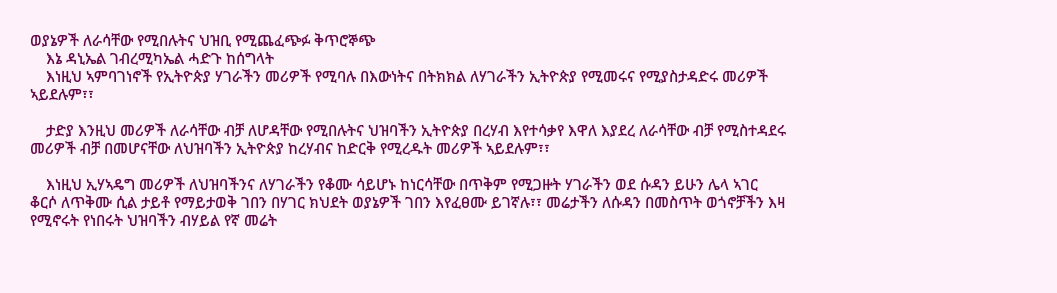ወያኔዎች ለራሳቸው የሚበሉትና ህዝቢ የሚጨፈጭፉ ቅጥሮኞጭ
    እኔ ዳኒኤል ገብረሚካኤል ሓድጉ ከሰግላት
    እነዚህ ኣምባገነኖች የኢትዮጵያ ሃገራችን መሪዎች የሚባሉ በእውነትና በትክክል ለሃገራችን ኢትዮጵያ የሚመሩና የሚያስታዳድሩ መሪዎች ኣይደሉም፣፣

    ታድያ እንዚህ መሪዎች ለራሳቸው ብቻ ለሆዳቸው የሚበሉትና ህዝባችን ኢትዮጵያ በረሃብ እየተሳቃየ እዋለ እያደረ ለራሳቸው ብቻ የሚስተዳደሩ መሪዎች ብቻ በመሆናቸው ለህዝባችን ኢትዮጵያ ከረሃብና ከድርቅ የሚረዱት መሪዎች ኣይደሉም፣፣

    እነዚህ ኢሃኣዴግ መሪዎች ለህዝባችንና ለሃገራችን የቆሙ ሳይሆኑ ከነርሳቸው በጥቅም የሚጋዙት ሃገራችን ወደ ሱዳን ይሁን ሌላ ኣገር ቆርሶ ለጥቅሙ ሲል ታይቶ የማይታወቅ ገበን በሃገር ክህደት ወያኔዎች ገበን እየፈፀሙ ይገኛሉ፣፣ መሬታችን ለሱዳን በመስጥት ወጎኖቻችን እዛ የሚኖሩት የነበሩት ህዝባችን ብሃይል የኛ መሬት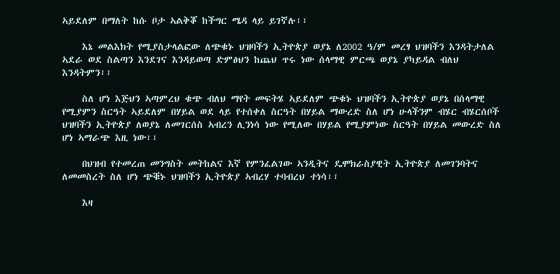ኣይደለም በማለት ከሱ ቦታ ኣልቅቖ ከችግር ሜዳ ላይ ይገኛሉ፣፣

    እኔ መልእክት የሚያስታላልፎው ለጭቁኑ ህዝባችን ኢትዮጵያ ወያኔ ለ2002 ዓ/ም መረፃ ህዝባችን እንዳትታለል ኣደራ ወደ ስልጣን እንደገና እንዳይወጣ ድምፅህን ከጨህ ጥሩ ነው ሰላማዊ ምርጫ ወያኔ ያካይዳል ብለህ እንዳትምን፣፣

    ስለ ሆነ እጅህን ኣጣምረህ ቁጭ ብለህ ማየት መፍትሄ ኣይደለም ጭቁኑ ህዝባችን ኢትዮጵያ ወያኔ በሰላማዊ የሚያምን ስርዓት ኣይደለም በሃይል ወደ ላይ የተሰቀለ ስርዓት በሃይል ማውረድ ስለ ሆነ ሁላችንም ብሄር ብሄርሰቦች ህዝባችን ኢትዮጵያ ለወያኔ ለመገርሰስ ኣብረን ሊንነሳ ነው የሚለው በሃይል የሚያምነው ስርዓት በሃይል መውረድ ስለ ሆነ ኣማራጭ እዚ ነው፣፣

    በህዝብ የተመረጠ መንግስት መትከልና እኛ የምንፈልገው ኣንዲትና ዴሞክራስያዊት ኢትዮጵያ ለመገንባትና ለመመስረት ስለ ሆነ ጭቑኑ ህዝባችን ኢትዮጵያ ኣብረሃ ተባብረህ ተነሳ፣፣

    እዛ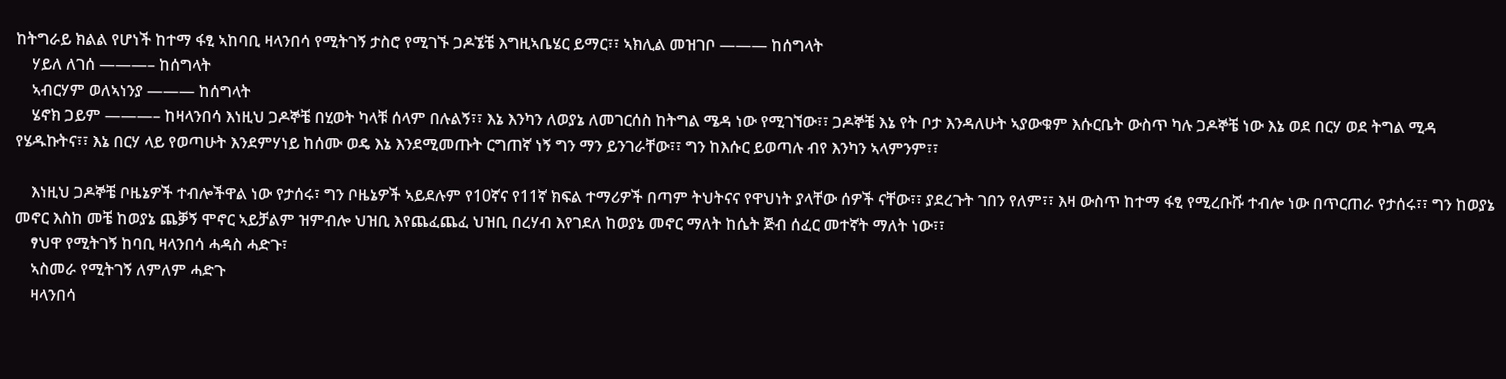ከትግራይ ክልል የሆነች ከተማ ፋፂ ኣከባቢ ዛላንበሳ የሚትገኝ ታስሮ የሚገኙ ጋዶኜቼ እግዚኣቤሄር ይማር፣፣ ኣክሊል መዝገቦ ——— ከሰግላት
    ሃይለ ለገሰ ———– ከሰግላት
    ኣብርሃም ወለኣነንያ ——— ከሰግላት
    ሄኖክ ጋይም ———– ከዛላንበሳ እነዚህ ጋዶኞቼ በሂወት ካላቹ ሰላም በሉልኝ፣፣ እኔ እንካን ለወያኔ ለመገርሰስ ከትግል ሜዳ ነው የሚገኘው፣፣ ጋዶኞቼ እኔ የት ቦታ እንዳለሁት ኣያውቁም እሱርቤት ውስጥ ካሉ ጋዶኞቼ ነው እኔ ወደ በርሃ ወደ ትግል ሚዳ የሄዱኩትና፣፣ እኔ በርሃ ላይ የወጣሁት እንደምሃነይ ከሰሙ ወዴ እኔ እንደሚመጡት ርግጠኛ ነኝ ግን ማን ይንገራቸው፣፣ ግን ከእሱር ይወጣሉ ብየ እንካን ኣላምንም፣፣

    እነዚህ ጋዶኞቼ ቦዜኔዎች ተብሎችዋል ነው የታሰሩ፣ ግን ቦዜኔዎች ኣይደሉም የ10ኛና የ11ኛ ክፍል ተማሪዎች በጣም ትህትናና የዋህነት ያላቸው ሰዎች ናቸው፣፣ ያደረጉት ገበን የለም፣፣ እዛ ውስጥ ከተማ ፋፂ የሚረቡሹ ተብሎ ነው በጥርጠራ የታሰሩ፣፣ ግን ከወያኔ መኖር እስከ መቼ ከወያኔ ጨቓኝ ሞኖር ኣይቻልም ዝምብሎ ህዝቢ እየጨፈጨፈ ህዝቢ በረሃብ እየገደለ ከወያኔ መኖር ማለት ከሴት ጅብ ሰፈር መተኛት ማለት ነው፣፣
    ፃህዋ የሚትገኝ ከባቢ ዛላንበሳ ሓዳስ ሓድጉ፣
    ኣስመራ የሚትገኝ ለምለም ሓድጉ
    ዛላንበሳ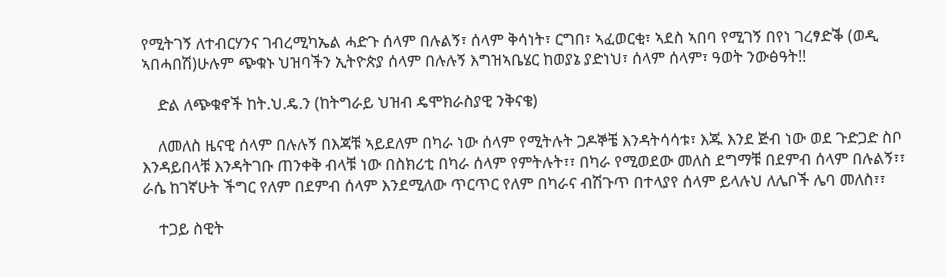የሚትገኝ ለተብርሃንና ገብረሚካኤል ሓድጉ ሰላም በሉልኝ፣ ሰላም ቅሳነት፣ ርግበ፣ ኣፈወርቂ፣ ኣደስ ኣበባ የሚገኝ በየነ ገረፃድቕ (ወዲ ኣበሓበሽ)ሁሉም ጭቁኑ ህዝባችን ኢትዮጵያ ሰላም በሉሉኝ እግዝኣቤሄር ከወያኔ ያድነህ፣ ሰላም ሰላም፣ ዓወት ንውፅዓት!!

    ድል ለጭቁኖች ከት.ህ.ዴ.ን (ከትግራይ ህዝብ ዴሞክራስያዊ ንቅናቄ)

    ለመለስ ዜናዊ ሰላም በሉሉኝ በእጃቹ ኣይደለም በካራ ነው ሰላም የሚትሉት ጋዶኞቼ እንዳትሳሳቱ፣ እጁ እንደ ጅብ ነው ወደ ጉድጋድ ስቦ እንዳይበላቹ እንዳትገቡ ጠንቀቅ ብላቹ ነው በስክሪቲ በካራ ሰላም የምትሉት፣፣ በካራ የሚወደው መለስ ደግማቹ በደምብ ሰላም በሉልኝ፣፣ ራሴ ከገኛሁት ችግር የለም በደምብ ሰላም እንደሚለው ጥርጥር የለም በካራና ብሽጉጥ በተላያየ ሰላም ይላሉህ ለሌቦች ሌባ መለስ፣፣

    ተጋይ ስዊት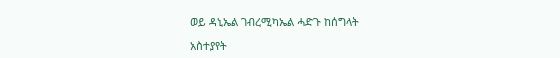ወይ ዳኒኤል ገብረሚካኤል ሓድጉ ከሰግላት

አስተያየት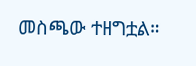መስጫው ተዘግቷል።